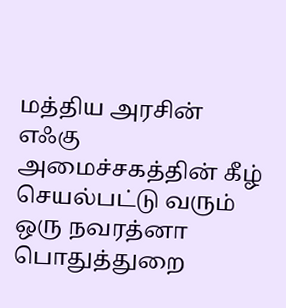மத்திய அரசின் எஃகு அமைச்சகத்தின் கீழ் செயல்பட்டு வரும் ஒரு நவரத்னா பொதுத்துறை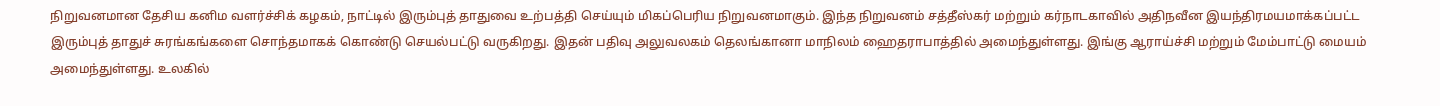நிறுவனமான தேசிய கனிம வளர்ச்சிக் கழகம், நாட்டில் இரும்புத் தாதுவை உற்பத்தி செய்யும் மிகப்பெரிய நிறுவனமாகும். இந்த நிறுவனம் சத்தீஸ்கர் மற்றும் கர்நாடகாவில் அதிநவீன இயந்திரமயமாக்கப்பட்ட இரும்புத் தாதுச் சுரங்கங்களை சொந்தமாகக் கொண்டு செயல்பட்டு வருகிறது. இதன் பதிவு அலுவலகம் தெலங்கானா மாநிலம் ஹைதராபாத்தில் அமைந்துள்ளது. இங்கு ஆராய்ச்சி மற்றும் மேம்பாட்டு மையம் அமைந்துள்ளது. உலகில்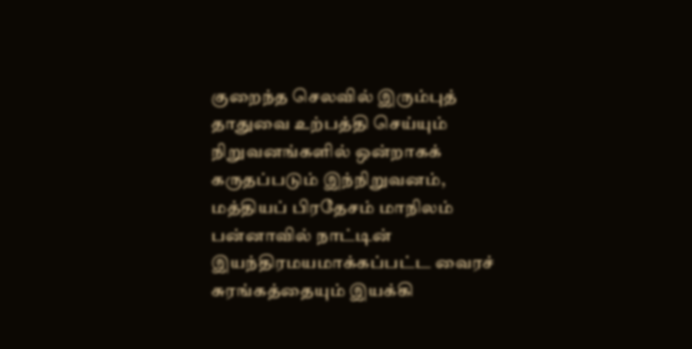குறைந்த செலவில் இரும்புத் தாதுவை உற்பத்தி செய்யும் நிறுவனங்களில் ஒன்றாகக் கருதப்படும் இந்நிறுவனம், மத்தியப் பிரதேசம் மாநிலம் பன்னாவில் நாட்டின் இயந்திரமயமாக்கப்பட்ட வைரச் சுரங்கத்தையும் இயக்கி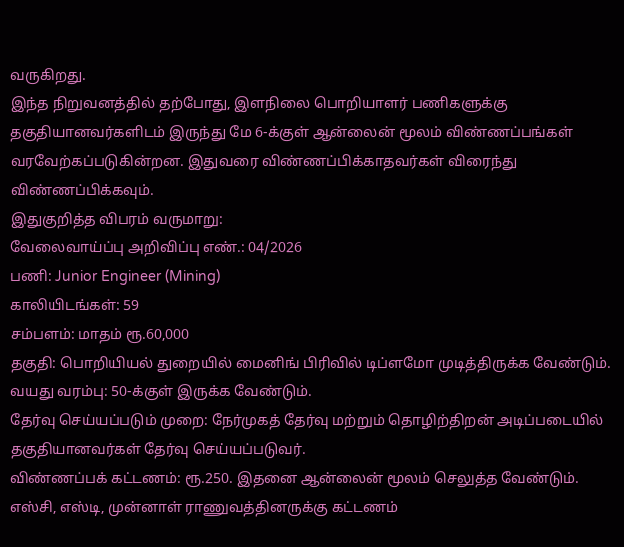வருகிறது.
இந்த நிறுவனத்தில் தற்போது, இளநிலை பொறியாளர் பணிகளுக்கு தகுதியானவர்களிடம் இருந்து மே 6-க்குள் ஆன்லைன் மூலம் விண்ணப்பங்கள் வரவேற்கப்படுகின்றன. இதுவரை விண்ணப்பிக்காதவர்கள் விரைந்து விண்ணப்பிக்கவும்.
இதுகுறித்த விபரம் வருமாறு:
வேலைவாய்ப்பு அறிவிப்பு எண்.: 04/2026
பணி: Junior Engineer (Mining)
காலியிடங்கள்: 59
சம்பளம்: மாதம் ரூ.60,000
தகுதி: பொறியியல் துறையில் மைனிங் பிரிவில் டிப்ளமோ முடித்திருக்க வேண்டும்.
வயது வரம்பு: 50-க்குள் இருக்க வேண்டும்.
தேர்வு செய்யப்படும் முறை: நேர்முகத் தேர்வு மற்றும் தொழிற்திறன் அடிப்படையில் தகுதியானவர்கள் தேர்வு செய்யப்படுவர்.
விண்ணப்பக் கட்டணம்: ரூ.250. இதனை ஆன்லைன் மூலம் செலுத்த வேண்டும். எஸ்சி, எஸ்டி, முன்னாள் ராணுவத்தினருக்கு கட்டணம்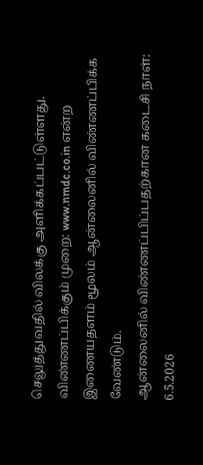செலுத்துவதில் விலக்கு அளிக்கப்பட்டுள்ளது.
விண்ணப்பிக்கும் முறை: www.nmdc.co.in என்ற இணையதளம் மூலம் ஆன்லைனில் விண்ணப்பிக்க வேண்டும்.
ஆன்லைனில் விண்ணப்பிப்பதற்கான கடைசி நாள்: 6.5.2026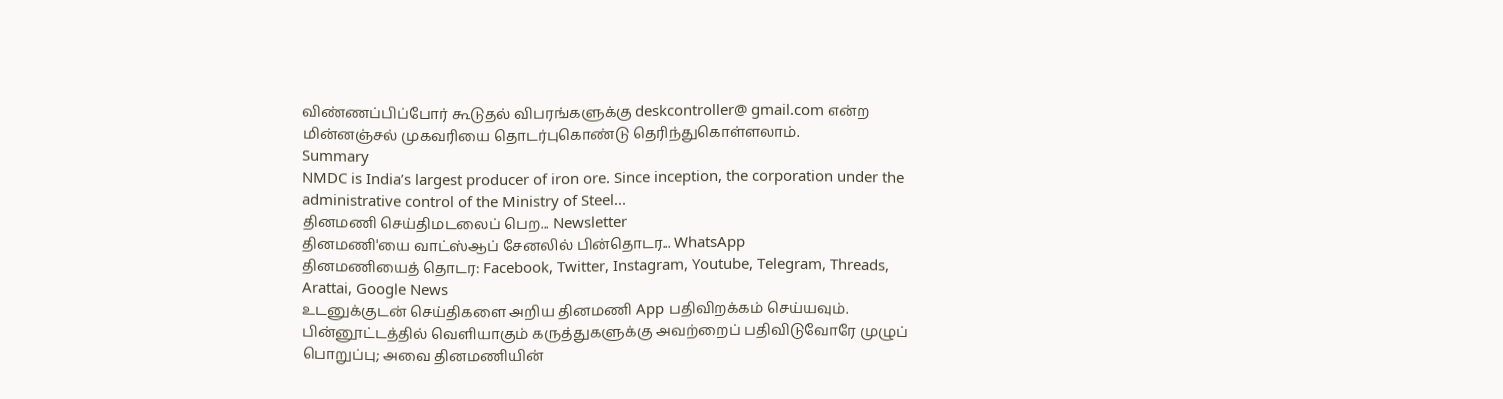விண்ணப்பிப்போர் கூடுதல் விபரங்களுக்கு deskcontroller@ gmail.com என்ற மின்னஞ்சல் முகவரியை தொடர்புகொண்டு தெரிந்துகொள்ளலாம்.
Summary
NMDC is India’s largest producer of iron ore. Since inception, the corporation under the administrative control of the Ministry of Steel...
தினமணி செய்திமடலைப் பெற... Newsletter
தினமணி'யை வாட்ஸ்ஆப் சேனலில் பின்தொடர... WhatsApp
தினமணியைத் தொடர: Facebook, Twitter, Instagram, Youtube, Telegram, Threads, Arattai, Google News
உடனுக்குடன் செய்திகளை அறிய தினமணி App பதிவிறக்கம் செய்யவும்.
பின்னூட்டத்தில் வெளியாகும் கருத்துகளுக்கு அவற்றைப் பதிவிடுவோரே முழுப் பொறுப்பு; அவை தினமணியின்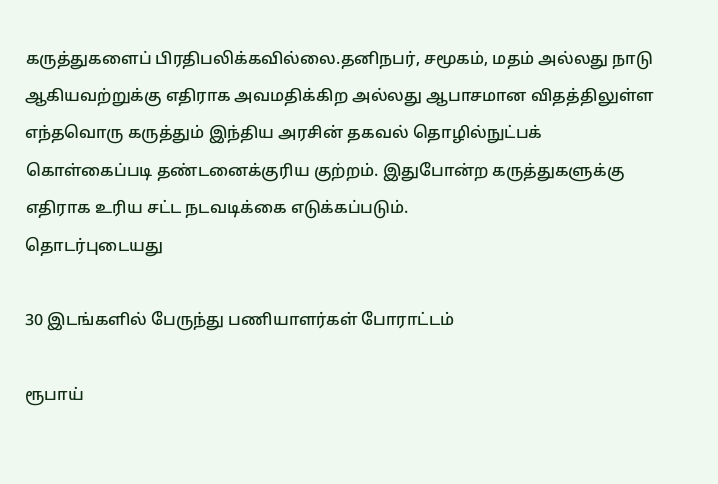கருத்துகளைப் பிரதிபலிக்கவில்லை.தனிநபர், சமூகம், மதம் அல்லது நாடு ஆகியவற்றுக்கு எதிராக அவமதிக்கிற அல்லது ஆபாசமான விதத்திலுள்ள எந்தவொரு கருத்தும் இந்திய அரசின் தகவல் தொழில்நுட்பக் கொள்கைப்படி தண்டனைக்குரிய குற்றம். இதுபோன்ற கருத்துகளுக்கு எதிராக உரிய சட்ட நடவடிக்கை எடுக்கப்படும்.
தொடர்புடையது

30 இடங்களில் பேருந்து பணியாளர்கள் போராட்டம்

ரூபாய்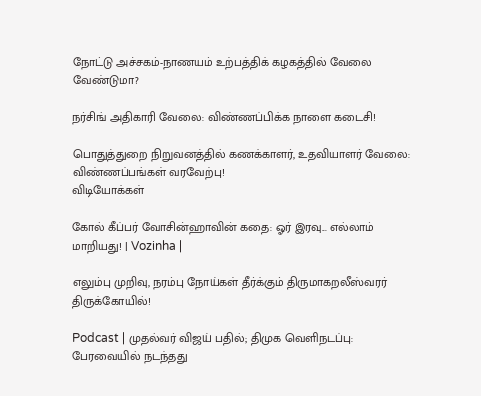நோட்டு அச்சகம்-நாணயம் உற்பத்திக் கழகத்தில் வேலை வேண்டுமா?

நர்சிங் அதிகாரி வேலை: விண்ணப்பிக்க நாளை கடைசி!

பொதுத்துறை நிறுவனத்தில் கணக்காளர், உதவியாளர் வேலை: விண்ணப்பங்கள் வரவேற்பு!
விடியோக்கள்

கோல் கீப்பர் வோசின்ஹாவின் கதை: ஓர் இரவு... எல்லாம் மாறியது! | Vozinha |

எலும்பு முறிவு, நரம்பு நோய்கள் தீர்க்கும் திருமாகறலீஸ்வரர் திருக்கோயில்!

Podcast | முதல்வர் விஜய் பதில்; திமுக வெளிநடப்பு: பேரவையில் நடந்தது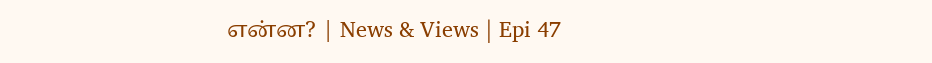என்ன? | News & Views | Epi 47